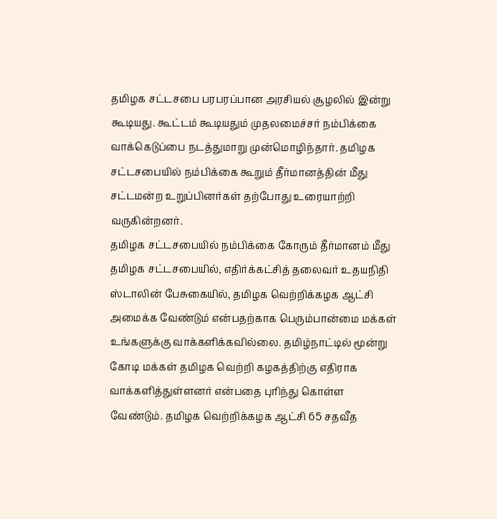தமிழக சட்டசபை பரபரப்பான அரசியல் சூழலில் இன்று கூடியது. கூட்டம் கூடியதும் முதலமைச்சர் நம்பிக்கை வாக்கெடுப்பை நடத்துமாறு முன்மொழிந்தார். தமிழக சட்டசபையில் நம்பிக்கை கூறும் தீர்மானத்தின் மீது சட்டமன்ற உறுப்பினர்கள் தற்போது உரையாற்றி வருகின்றனர்.
தமிழக சட்டசபையில் நம்பிக்கை கோரும் தீர்மானம் மீது தமிழக சட்டசபையில், எதிர்க்கட்சித் தலைவர் உதயநிதி ஸ்டாலின் பேசுகையில், தமிழக வெற்றிக்கழக ஆட்சி அமைக்க வேண்டும் என்பதற்காக பெரும்பான்மை மக்கள் உங்களுக்கு வாக்களிக்கவில்லை. தமிழ்நாட்டில் மூன்று கோடி மக்கள் தமிழக வெற்றி கழகத்திற்கு எதிராக வாக்களித்துள்ளனர் என்பதை புரிந்து கொள்ள வேண்டும். தமிழக வெற்றிக்கழக ஆட்சி 65 சதவீத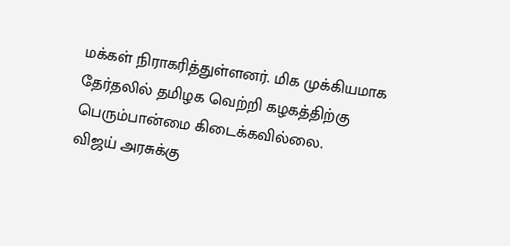மக்கள் நிராகரித்துள்ளனர். மிக முக்கியமாக தேர்தலில் தமிழக வெற்றி கழகத்திற்கு பெரும்பான்மை கிடைக்கவில்லை.
விஜய் அரசுக்கு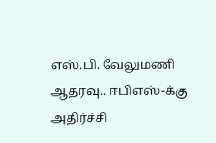எஸ்.பி. வேலுமணி ஆதரவு.. ஈபிஎஸ்-க்கு அதிர்ச்சி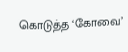கொடுத்த ‘கோவை’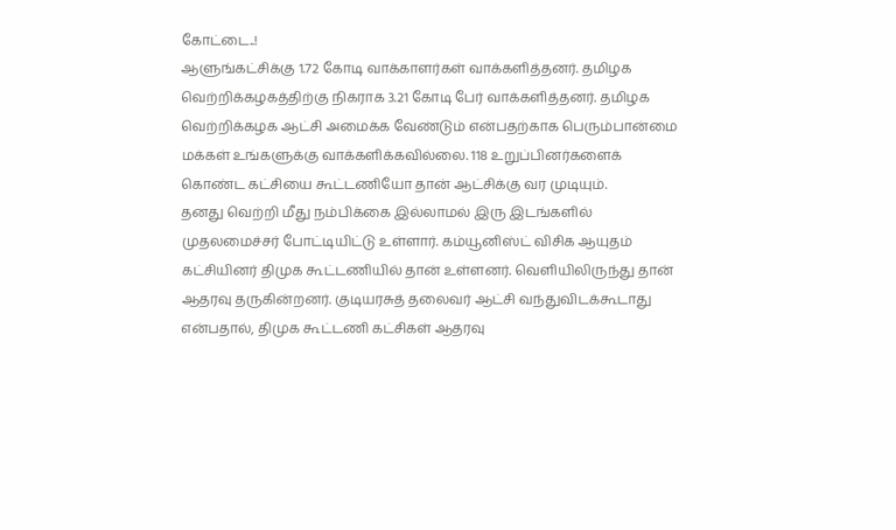கோட்டை..!
ஆளுங்கட்சிக்கு 1.72 கோடி வாக்காளர்கள் வாக்களித்தனர். தமிழக வெற்றிக்கழகத்திற்கு நிகராக 3.21 கோடி பேர் வாக்களித்தனர். தமிழக வெற்றிக்கழக ஆட்சி அமைக்க வேண்டும் என்பதற்காக பெரும்பான்மை மக்கள் உங்களுக்கு வாக்களிக்கவில்லை. 118 உறுப்பினர்களைக் கொண்ட கட்சியை கூட்டணியோ தான் ஆட்சிக்கு வர முடியும்.
தனது வெற்றி மீது நம்பிக்கை இல்லாமல் இரு இடங்களில் முதலமைச்சர் போட்டியிட்டு உள்ளார். கம்யூனிஸ்ட் விசிக ஆயுதம் கட்சியினர் திமுக கூட்டணியில் தான் உள்ளனர். வெளியிலிருந்து தான் ஆதரவு தருகின்றனர். குடியரசுத் தலைவர் ஆட்சி வந்துவிடக்கூடாது என்பதால், திமுக கூட்டணி கட்சிகள் ஆதரவு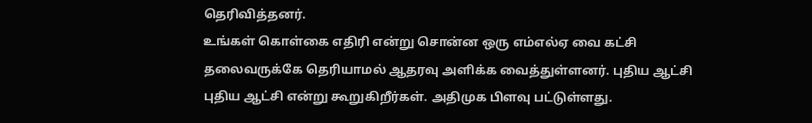தெரிவித்தனர்.
உங்கள் கொள்கை எதிரி என்று சொன்ன ஒரு எம்எல்ஏ வை கட்சி தலைவருக்கே தெரியாமல் ஆதரவு அளிக்க வைத்துள்ளனர். புதிய ஆட்சி புதிய ஆட்சி என்று கூறுகிறீர்கள். அதிமுக பிளவு பட்டுள்ளது.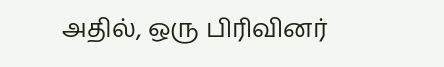அதில், ஒரு பிரிவினர்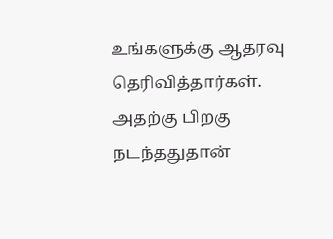உங்களுக்கு ஆதரவு தெரிவித்தார்கள். அதற்கு பிறகு நடந்ததுதான்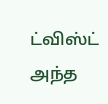ட்விஸ்ட் அந்த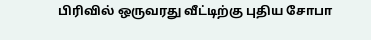பிரிவில் ஒருவரது வீட்டிற்கு புதிய சோபா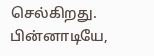செல்கிறது. பின்னாடியே,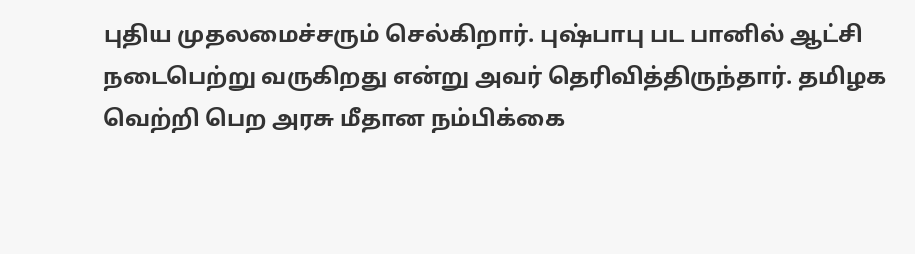புதிய முதலமைச்சரும் செல்கிறார். புஷ்பாபு பட பானில் ஆட்சி நடைபெற்று வருகிறது என்று அவர் தெரிவித்திருந்தார். தமிழக வெற்றி பெற அரசு மீதான நம்பிக்கை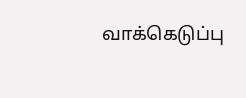வாக்கெடுப்பு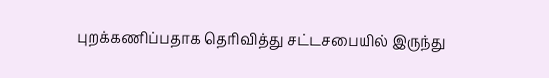புறக்கணிப்பதாக தெரிவித்து சட்டசபையில் இருந்து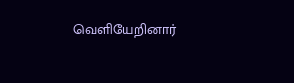வெளியேறினார்